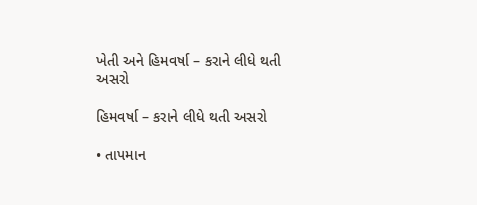ખેતી અને હિમવર્ષા – કરાને લીધે થતી અસરો

હિમવર્ષા – કરાને લીધે થતી અસરો

• તાપમાન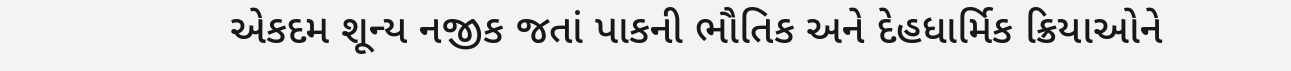એકદમ શૂન્ય નજીક જતાં પાકની ભૌતિક અને દેહધાર્મિક ક્રિયાઓને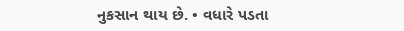નુકસાન થાય છે. • વધારે પડતા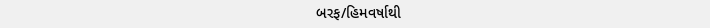બરફ/હિમવર્ષાથી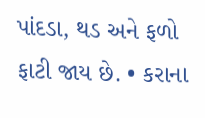પાંદડા, થડ અને ફળો ફાટી જાય છે. • કરાના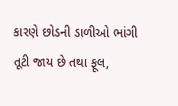કારણે છોડની ડાળીઓ ભાંગી તૂટી જાય છે તથા ફૂલ,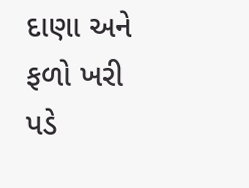દાણા અને ફળો ખરી પડે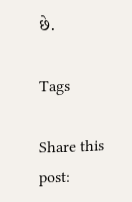છે.

Tags

Share this post: